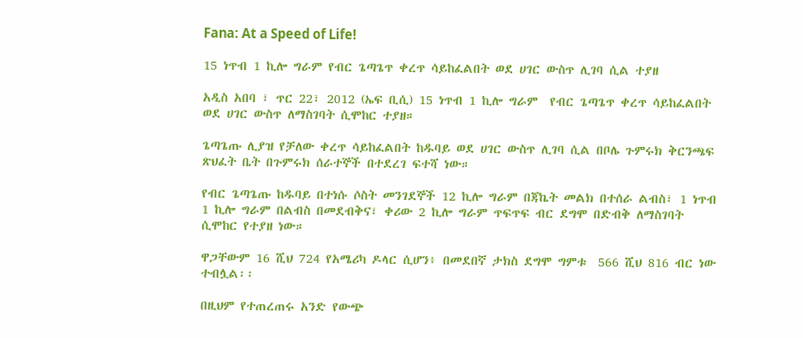Fana: At a Speed of Life!

15 ነጥብ 1 ኪሎ ግራም የብር ጌጣጌጥ ቀረጥ ሳይከፈልበት ወደ ሀገር ውስጥ ሊገባ ሲል ተያዘ

አዲስ አበባ ፣ ጥር 22፣ 2012 (ኤፍ ቢሲ) 15 ነጥብ 1 ኪሎ ግራም  የብር ጌጣጌጥ ቀረጥ ሳይከፈልበት ወደ ሀገር ውስጥ ለማስገባት ሲሞከር ተያዘ።

ጌጣጌጡ ሊያዝ የቻለው ቀረጥ ሳይከፈልበት ከዱባይ ወደ ሀገር ውስጥ ሊገባ ሲል በቦሌ ጉምሩክ ቅርንጫፍ ጽህፈት ቤት በጉምሩክ ሰራተኞች በተደረገ ፍተሻ ነው።

የብር ጌጣጌጡ ከዱባይ በተነሱ ሶስት መንገደኞች 12 ኪሎ ግራም በጃኬት መልክ በተሰራ ልብስ፣ 1 ነጥብ 1 ኪሎ ግራም በልብስ በመደብቅና፣ ቀሪው 2 ኪሎ ግራም ጥፍጥፍ ብር ደግሞ በድብቅ ለማስገባት ሲሞከር የተያዘ ነው።

ዋጋቸውም 16 ሺህ 724 የአሜሪካ ዶላር ሲሆን፥ በመደበኛ ታክስ ደግሞ ግምቱ  566 ሺህ 816 ብር ነው ተብሏል፡፡

በዚህም የተጠረጠሩ አንድ የውጭ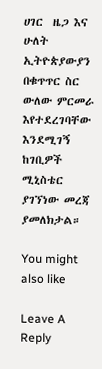ሀገር  ዜጋ እና ሁለት ኢትዮጵያውያን በቁጥጥር ስር ውለው ምርመራ እየተደረገባቸው እንደሚገኝ ከገቢዎች ሚኒስቴር ያገኘነው መረጃ ያመለክታል።

You might also like

Leave A Reply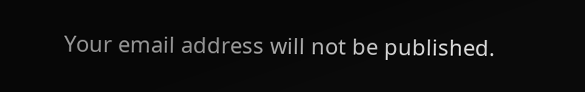Your email address will not be published.